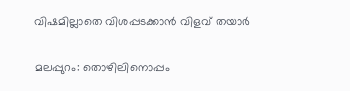വിഷമില്ലാതെ വിശപ്പടക്കാന്‍ വിളവ് തയാര്‍

മലപ്പുറം: തൊഴിലിനൊപ്പം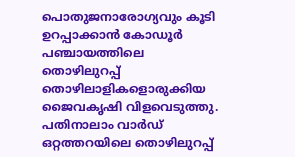പൊതുജനാരോഗ്യവും കൂടി ഉറപ്പാക്കാന്‍ കോഡൂര്‍ പഞ്ചായത്തിലെ തൊഴിലുറപ്പ് തൊഴിലാളികളൊരുക്കിയ ജൈവകൃഷി വിളവെടുത്തു. പതിനാലാം വാര്‍ഡ് ഒറ്റത്തറയിലെ തൊഴിലുറപ്പ്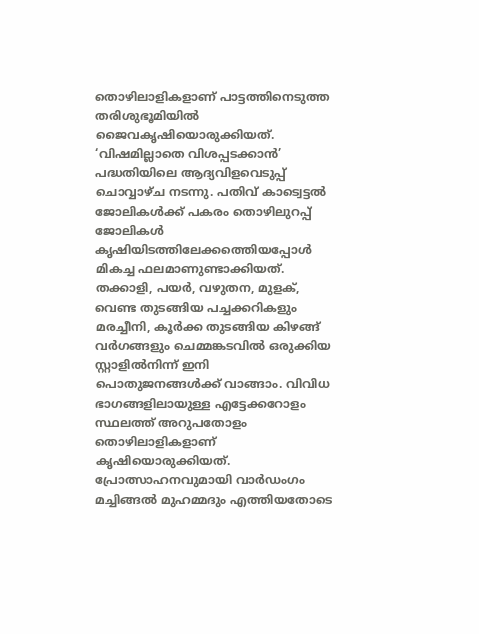തൊഴിലാളികളാണ് പാട്ടത്തിനെടുത്ത തരിശുഭൂമിയില്‍ ജൈവകൃഷിയൊരുക്കിയത്. ‘വിഷമില്ലാതെ വിശപ്പടക്കാന്‍’ പദ്ധതിയിലെ ആദ്യവിളവെടുപ്പ് ചൊവ്വാഴ്ച നടന്നു. പതിവ് കാട്വെട്ടല്‍ ജോലികള്‍ക്ക് പകരം തൊഴിലുറപ്പ് ജോലികള്‍ കൃഷിയിടത്തിലേക്കത്തെിയപ്പോള്‍ മികച്ച ഫലമാണുണ്ടാക്കിയത്. തക്കാളി, പയര്‍, വഴുതന, മുളക്, വെണ്ട തുടങ്ങിയ പച്ചക്കറികളും മരച്ചീനി, കൂര്‍ക്ക തുടങ്ങിയ കിഴങ്ങ് വര്‍ഗങ്ങളും ചെമ്മങ്കടവില്‍ ഒരുക്കിയ സ്റ്റാളില്‍നിന്ന് ഇനി പൊതുജനങ്ങള്‍ക്ക് വാങ്ങാം. വിവിധ ഭാഗങ്ങളിലായുള്ള എട്ടേക്കറോളം സ്ഥലത്ത് അറുപതോളം തൊഴിലാളികളാണ് കൃഷിയൊരുക്കിയത്. പ്രോത്സാഹനവുമായി വാര്‍ഡംഗം മച്ചിങ്ങല്‍ മുഹമ്മദും എത്തിയതോടെ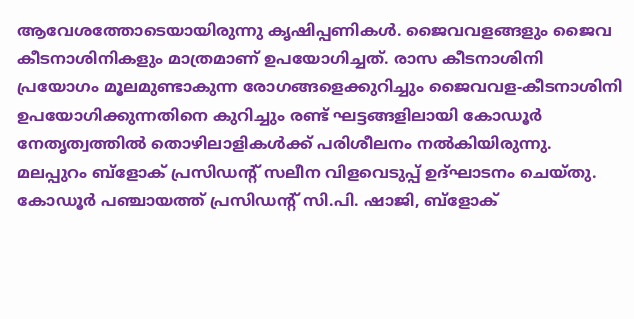ആവേശത്തോടെയായിരുന്നു കൃഷിപ്പണികള്‍. ജൈവവളങ്ങളും ജൈവ കീടനാശിനികളും മാത്രമാണ് ഉപയോഗിച്ചത്. രാസ കീടനാശിനി പ്രയോഗം മൂലമുണ്ടാകുന്ന രോഗങ്ങളെക്കുറിച്ചും ജൈവവള-കീടനാശിനി ഉപയോഗിക്കുന്നതിനെ കുറിച്ചും രണ്ട് ഘട്ടങ്ങളിലായി കോഡൂര്‍ നേതൃത്വത്തില്‍ തൊഴിലാളികള്‍ക്ക് പരിശീലനം നല്‍കിയിരുന്നു. മലപ്പുറം ബ്ളോക് പ്രസിഡന്‍റ് സലീന വിളവെടുപ്പ് ഉദ്ഘാടനം ചെയ്തു. കോഡൂര്‍ പഞ്ചായത്ത് പ്രസിഡന്‍റ് സി.പി. ഷാജി, ബ്ളോക്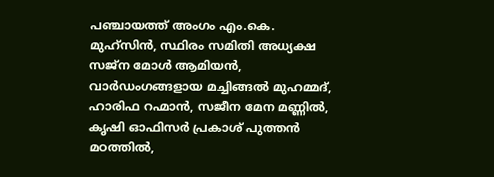പഞ്ചായത്ത് അംഗം എം.കെ. മുഹ്സിന്‍, സ്ഥിരം സമിതി അധ്യക്ഷ സജ്ന മോള്‍ ആമിയന്‍, വാര്‍ഡംഗങ്ങളായ മച്ചിങ്ങല്‍ മുഹമ്മദ്, ഹാരിഫ റഹ്മാന്‍, സജീന മേന മണ്ണില്‍, കൃഷി ഓഫിസര്‍ പ്രകാശ് പുത്തന്‍ മഠത്തില്‍,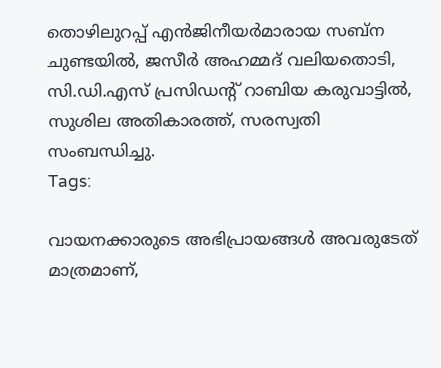തൊഴിലുറപ്പ് എന്‍ജിനീയര്‍മാരായ സബ്ന ചുണ്ടയില്‍, ജസീര്‍ അഹമ്മദ് വലിയതൊടി, സി.ഡി.എസ് പ്രസിഡന്‍റ് റാബിയ കരുവാട്ടില്‍, സുശില അതികാരത്ത്, സരസ്വതി സംബന്ധിച്ചു.
Tags:

വായനക്കാരുടെ അഭിപ്രായങ്ങള്‍ അവരുടേത് മാത്രമാണ്,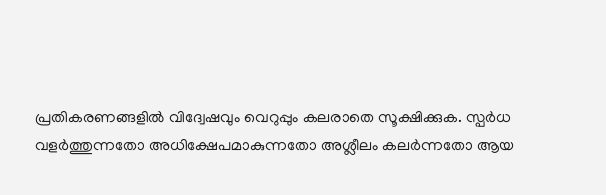പ്രതികരണങ്ങളിൽ വിദ്വേഷവും വെറുപ്പും കലരാതെ സൂക്ഷിക്കുക. സ്പർധ വളർത്തുന്നതോ അധിക്ഷേപമാകുന്നതോ അശ്ലീലം കലർന്നതോ ആയ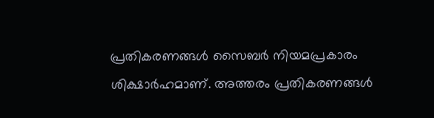പ്രതികരണങ്ങൾ സൈബർ നിയമപ്രകാരം ശിക്ഷാർഹമാണ്. അത്തരം പ്രതികരണങ്ങൾ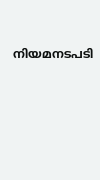നിയമനടപടി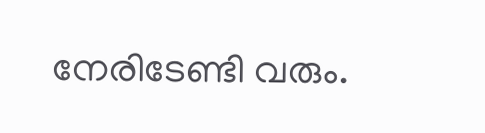നേരിടേണ്ടി വരും.